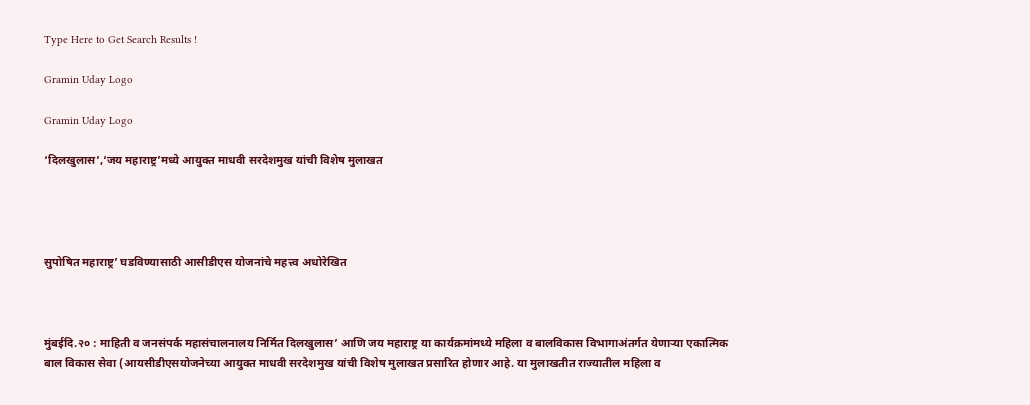Type Here to Get Search Results !

Gramin Uday Logo

Gramin Uday Logo

‘दिलखुलास’,‘जय महाराष्ट्र’मध्ये आयुक्त माधवी सरदेशमुख यांची विशेष मुलाखत




सुपोषित महाराष्ट्र’ घडविण्यासाठी आसीडीएस योजनांचे महत्त्व अधोरेखित



मुंबईदि.२० : माहिती व जनसंपर्क महासंचालनालय निर्मित दिलखुलास’ आणि जय महाराष्ट्र या कार्यक्रमांमध्ये महिला व बालविकास विभागाअंतर्गत येणाऱ्या एकात्मिक बाल विकास सेवा (आयसीडीएसयोजनेच्या आयुक्त माधवी सरदेशमुख यांची विशेष मुलाखत प्रसारित होणार आहे. या मुलाखतीत राज्यातील महिला व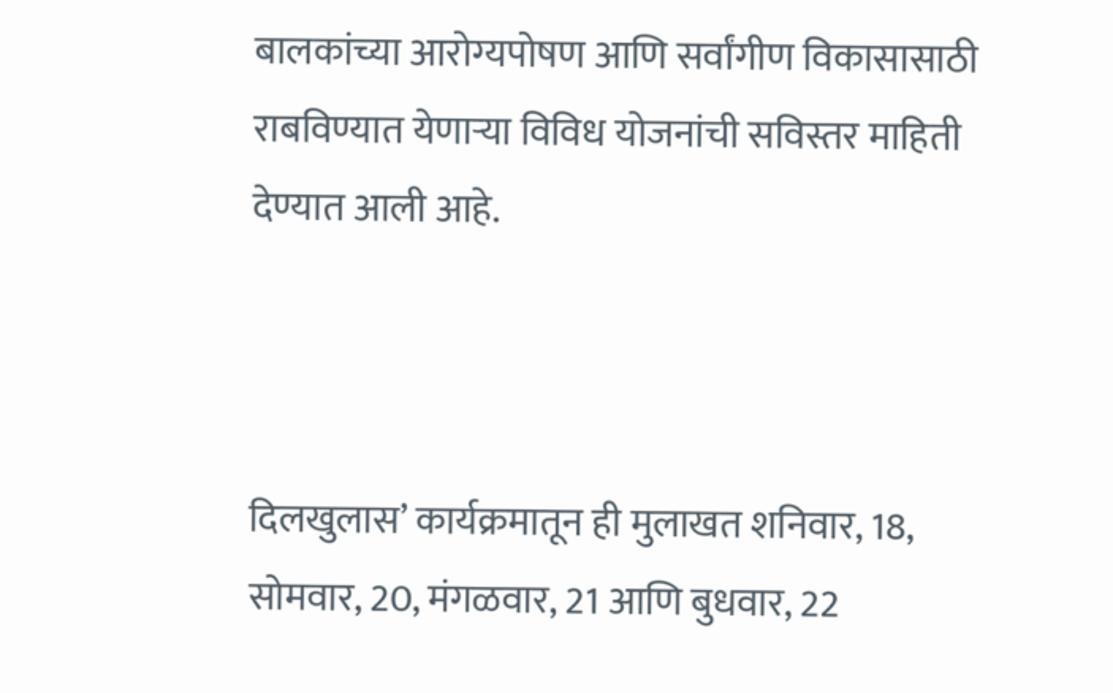बालकांच्या आरोग्यपोषण आणि सर्वांगीण विकासासाठी राबविण्यात येणाऱ्या विविध योजनांची सविस्तर माहिती देण्यात आली आहे.



दिलखुलास’ कार्यक्रमातून ही मुलाखत शनिवार, 18, सोमवार, 20, मंगळवार, 21 आणि बुधवार, 22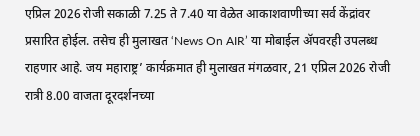एप्रिल 2026 रोजी सकाळी 7.25 ते 7.40 या वेळेत आकाशवाणीच्या सर्व केंद्रांवर प्रसारित होईल. तसेच ही मुलाखत ‘News On AIR’ या मोबाईल ॲपवरही उपलब्ध राहणार आहे. जय महाराष्ट्र’ कार्यक्रमात ही मुलाखत मंगळवार, 21 एप्रिल 2026 रोजी रात्री 8.00 वाजता दूरदर्शनच्या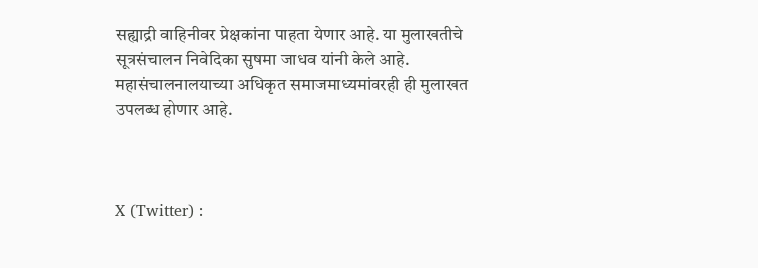सह्याद्री वाहिनीवर प्रेक्षकांना पाहता येणार आहे. या मुलाखतीचे सूत्रसंचालन निवेदिका सुषमा जाधव यांनी केले आहे. महासंचालनालयाच्या अधिकृत समाजमाध्यमांवरही ही मुलाखत उपलब्ध होणार आहे.



X (Twitter) :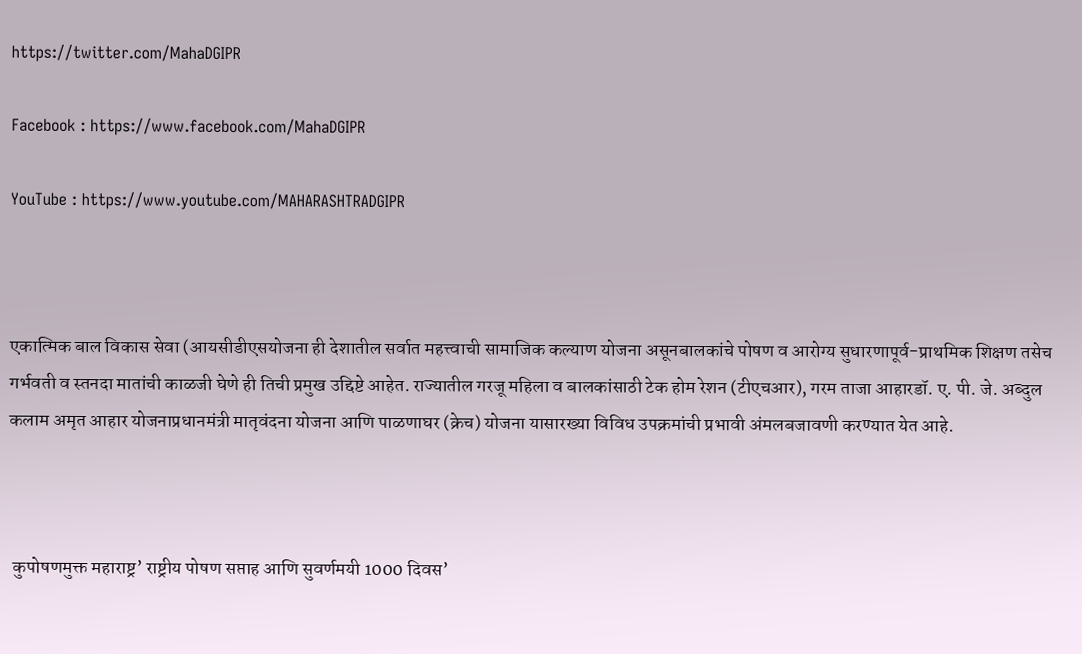https://twitter.com/MahaDGIPR

Facebook : https://www.facebook.com/MahaDGIPR

YouTube : https://www.youtube.com/MAHARASHTRADGIPR



एकात्मिक बाल विकास सेवा (आयसीडीएसयोजना ही देशातील सर्वात महत्त्वाची सामाजिक कल्याण योजना असूनबालकांचे पोषण व आरोग्य सुधारणापूर्व-प्राथमिक शिक्षण तसेच गर्भवती व स्तनदा मातांची काळजी घेणे ही तिची प्रमुख उद्दिष्टे आहेत. राज्यातील गरजू महिला व बालकांसाठी टेक होम रेशन (टीएचआर), गरम ताजा आहारडॉ. ए. पी. जे. अब्दुल कलाम अमृत आहार योजनाप्रधानमंत्री मातृवंदना योजना आणि पाळणाघर (क्रेच) योजना यासारख्या विविध उपक्रमांची प्रभावी अंमलबजावणी करण्यात येत आहे.



 कुपोषणमुक्त महाराष्ट्र’ राष्ट्रीय पोषण सप्ताह आणि सुवर्णमयी 1000 दिवस’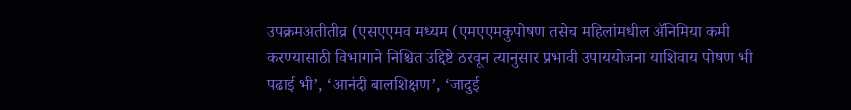उपक्रमअतीतीव्र (एसएएमव मध्यम (एमएएमकुपोषण तसेच महिलांमधील ॲनिमिया कमी करण्यासाठी विभागाने निश्चित उद्दिष्टे ठरवून त्यानुसार प्रभावी उपाययोजना याशिवाय पोषण भी पढाई भी’, ‘आनंदी बालशिक्षण’, ‘जादुई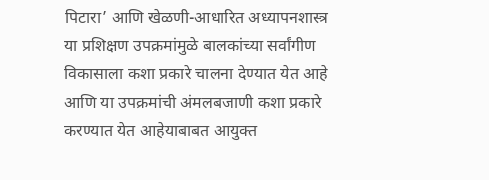पिटारा’ आणि खेळणी-आधारित अध्यापनशास्त्र या प्रशिक्षण उपक्रमांमुळे बालकांच्या सर्वांगीण विकासाला कशा प्रकारे चालना देण्यात येत आहे आणि या उपक्रमांची अंमलबजाणी कशा प्रकारे करण्यात येत आहेयाबाबत आयुक्त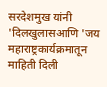सरदेशमुख यांनी 'दिलखुलासआणि 'जय महाराष्ट्रकार्यक्रमातून माहिती दिली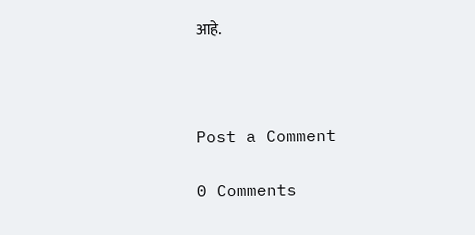आहे.



Post a Comment

0 Comments